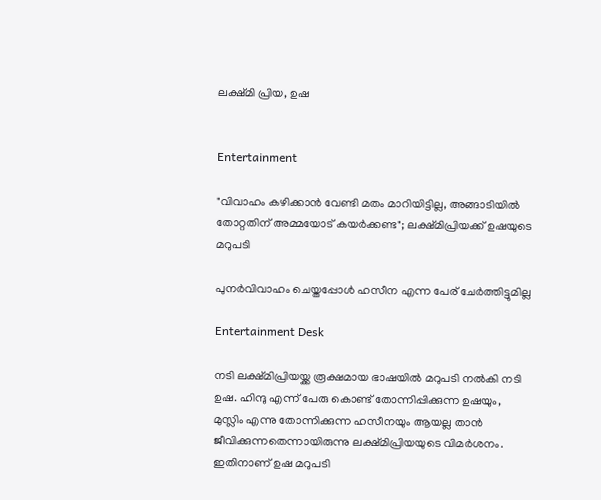ലക്ഷ്മി പ്രിയ, ഉഷ


Entertainment

"വിവാഹം കഴിക്കാൻ വേണ്ടി മതം മാറിയിട്ടില്ല, അങ്ങാടിയിൽ തോറ്റതിന് അമ്മയോട് കയർക്കണ്ട"; ലക്ഷ്മിപ്രിയക്ക് ഉഷയുടെ മറുപടി

പുനർവിവാഹം ചെയ്തപ്പോൾ ഹസീന എന്ന പേര് ചേർത്തിട്ടുമില്ല

Entertainment Desk

നടി ലക്ഷ്മിപ്രിയയ്ക്ക രൂക്ഷമായ ഭാഷയിൽ മറുപടി നൽകി നടി ഉഷ. ഹിന്ദു എന്ന് പേരു കൊണ്ട് തോന്നിപ്പിക്കുന്ന ഉഷയും, മുസ്ലിം എന്നു തോന്നിക്കുന്ന ഹസീനയും ആയല്ല താൻ ജീവിക്കുന്നതെന്നായിരുന്നു ലക്ഷ്മിപ്രിയയുടെ വിമർശനം. ഇതിനാണ് ഉഷ മറുപടി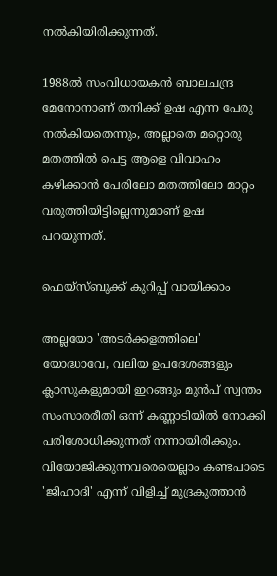നൽകിയിരിക്കുന്നത്.

1988ൽ സംവിധായകൻ ബാലചന്ദ്ര മേനോനാണ് തനിക്ക് ഉഷ എന്ന പേരു നൽകിയതെന്നും, അല്ലാതെ മറ്റൊരു മതത്തിൽ പെട്ട ആളെ വിവാഹം കഴിക്കാൻ പേരിലോ മതത്തിലോ മാറ്റം വരുത്തിയിട്ടില്ലെന്നുമാണ് ഉഷ പറയുന്നത്.

ഫെയ്സ്ബുക്ക് കുറിപ്പ് വായിക്കാം

അല്ലയോ 'അടർക്കളത്തിലെ' യോദ്ധാവേ, വലിയ ഉപദേശങ്ങളും ക്ലാസുകളുമായി ഇറങ്ങും മുൻപ് സ്വന്തം സംസാരരീതി ഒന്ന് കണ്ണാടിയിൽ നോക്കി പരിശോധിക്കുന്നത് നന്നായിരിക്കും. വിയോജിക്കുന്നവരെയെല്ലാം കണ്ടപാടെ 'ജിഹാദി' എന്ന് വിളിച്ച് മുദ്രകുത്താൻ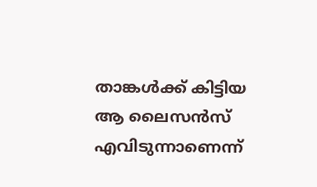താങ്കൾക്ക് കിട്ടിയ ആ ലൈസൻസ് എവിടുന്നാണെന്ന്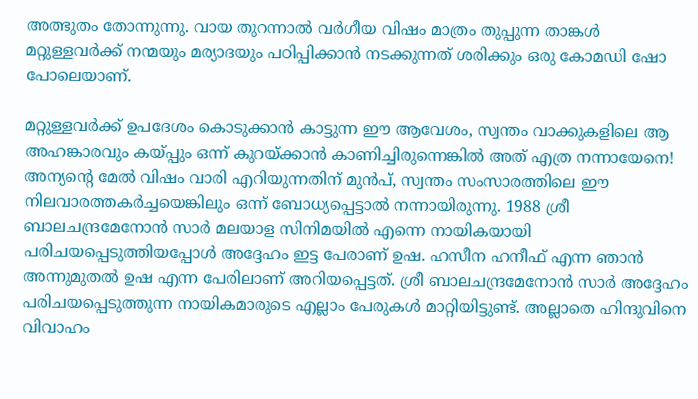അത്ഭുതം തോന്നുന്നു. വായ തുറന്നാൽ വർഗീയ വിഷം മാത്രം തുപ്പുന്ന താങ്കൾ മറ്റുള്ളവർക്ക് നന്മയും മര്യാദയും പഠിപ്പിക്കാൻ നടക്കുന്നത് ശരിക്കും ഒരു കോമഡി ഷോ പോലെയാണ്.

മറ്റുള്ളവർക്ക് ഉപദേശം കൊടുക്കാൻ കാട്ടുന്ന ഈ ആവേശം, സ്വന്തം വാക്കുകളിലെ ആ അഹങ്കാരവും കയ്പ്പും ഒന്ന് കുറയ്ക്കാൻ കാണിച്ചിരുന്നെങ്കിൽ അത് എത്ര നന്നായേനെ! അന്യന്‍റെ മേൽ വിഷം വാരി എറിയുന്നതിന് മുൻപ്, സ്വന്തം സംസാരത്തിലെ ഈ നിലവാരത്തകർച്ചയെങ്കിലും ഒന്ന് ബോധ്യപ്പെട്ടാൽ നന്നായിരുന്നു. 1988 ശ്രീ ബാലചന്ദ്രമേനോൻ സാർ മലയാള സിനിമയിൽ എന്നെ നായികയായി പരിചയപ്പെടുത്തിയപ്പോൾ അദ്ദേഹം ഇട്ട പേരാണ് ഉഷ. ഹസീന ഹനീഫ് എന്ന ഞാൻ അന്നുമുതൽ ഉഷ എന്ന പേരിലാണ് അറിയപ്പെട്ടത്. ശ്രീ ബാലചന്ദ്രമേനോൻ സാർ അദ്ദേഹം പരിചയപ്പെടുത്തുന്ന നായികമാരുടെ എല്ലാം പേരുകൾ മാറ്റിയിട്ടുണ്ട്. അല്ലാതെ ഹിന്ദുവിനെ വിവാഹം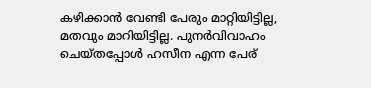കഴിക്കാൻ വേണ്ടി പേരും മാറ്റിയിട്ടില്ല, മതവും മാറിയിട്ടില്ല. പുനർവിവാഹം ചെയ്തപ്പോൾ ഹസീന എന്ന പേര്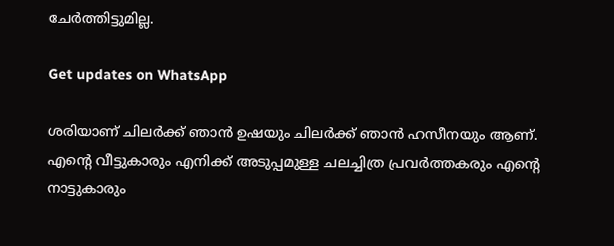ചേർത്തിട്ടുമില്ല.

Get updates on WhatsApp

ശരിയാണ് ചിലർക്ക് ഞാൻ ഉഷയും ചിലർക്ക് ഞാൻ ഹസീനയും ആണ്. എന്‍റെ വീട്ടുകാരും എനിക്ക് അടുപ്പമുള്ള ചലച്ചിത്ര പ്രവർത്തകരും എന്‍റെ നാട്ടുകാരും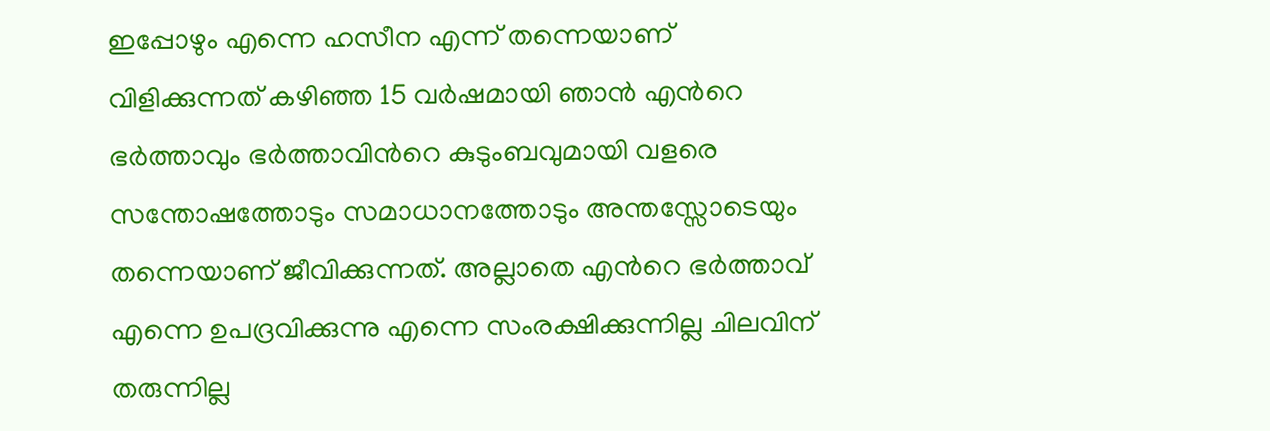ഇപ്പോഴും എന്നെ ഹസീന എന്ന് തന്നെയാണ് വിളിക്കുന്നത് കഴിഞ്ഞ 15 വർഷമായി ഞാൻ എന്‍റെ ഭർത്താവും ഭർത്താവിന്‍റെ കുടുംബവുമായി വളരെ സന്തോഷത്തോടും സമാധാനത്തോടും അന്തസ്സോടെയും തന്നെയാണ് ജീവിക്കുന്നത്. അല്ലാതെ എന്‍റെ ഭർത്താവ് എന്നെ ഉപദ്രവിക്കുന്നു എന്നെ സംരക്ഷിക്കുന്നില്ല ചിലവിന് തരുന്നില്ല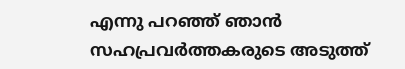എന്നു പറഞ്ഞ് ഞാൻ സഹപ്രവർത്തകരുടെ അടുത്ത്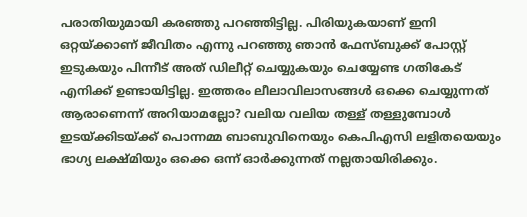പരാതിയുമായി കരഞ്ഞു പറഞ്ഞിട്ടില്ല. പിരിയുകയാണ് ഇനി ഒറ്റയ്ക്കാണ് ജീവിതം എന്നു പറഞ്ഞു ഞാൻ ഫേസ്ബുക്ക് പോസ്റ്റ് ഇടുകയും പിന്നീട് അത് ഡിലീറ്റ് ചെയ്യുകയും ചെയ്യേണ്ട ഗതികേട് എനിക്ക് ഉണ്ടായിട്ടില്ല. ഇത്തരം ലീലാവിലാസങ്ങൾ ഒക്കെ ചെയ്യുന്നത് ആരാണെന്ന് അറിയാമല്ലോ? വലിയ വലിയ തള്ള് തള്ളുമ്പോൾ ഇടയ്ക്കിടയ്ക്ക് പൊന്നമ്മ ബാബുവിനെയും കെപിഎസി ലളിതയെയും ഭാഗ്യ ലക്ഷ്മിയും ഒക്കെ ഒന്ന് ഓർക്കുന്നത് നല്ലതായിരിക്കും.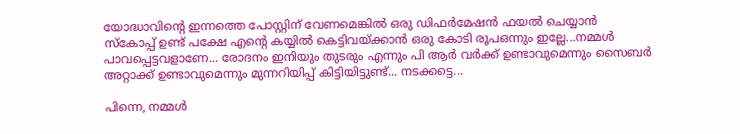യോദ്ധാവിന്‍റെ ഇന്നത്തെ പോസ്റ്റിന് വേണമെങ്കിൽ ഒരു ഡിഫർമേഷൻ ഫയൽ ചെയ്യാൻ സ്കോപ്പ് ഉണ്ട് പക്ഷേ എന്‍റെ കയ്യിൽ കെട്ടിവയ്ക്കാൻ ഒരു കോടി രൂപഒന്നും ഇല്ലേ...നമ്മൾ പാവപ്പെട്ടവളാണേ... രോദനം ഇനിയും തുടരും എന്നും പി ആർ വർക്ക് ഉണ്ടാവുമെന്നും സൈബർ അറ്റാക്ക് ഉണ്ടാവുമെന്നും മുന്നറിയിപ്പ് കിട്ടിയിട്ടുണ്ട്... നടക്കട്ടെ...

പിന്നെ, നമ്മൾ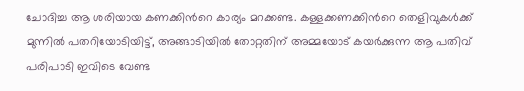ചോദിച്ച ആ ശരിയായ കണക്കിന്‍റെ കാര്യം മറക്കണ്ട. കള്ളക്കണക്കിന്‍റെ തെളിവുകൾക്ക് മുന്നിൽ പതറിയോടിയിട്ട്, അങ്ങാടിയിൽ തോറ്റതിന് അമ്മയോട് കയർക്കുന്ന ആ പതിവ് പരിപാടി ഇവിടെ വേണ്ട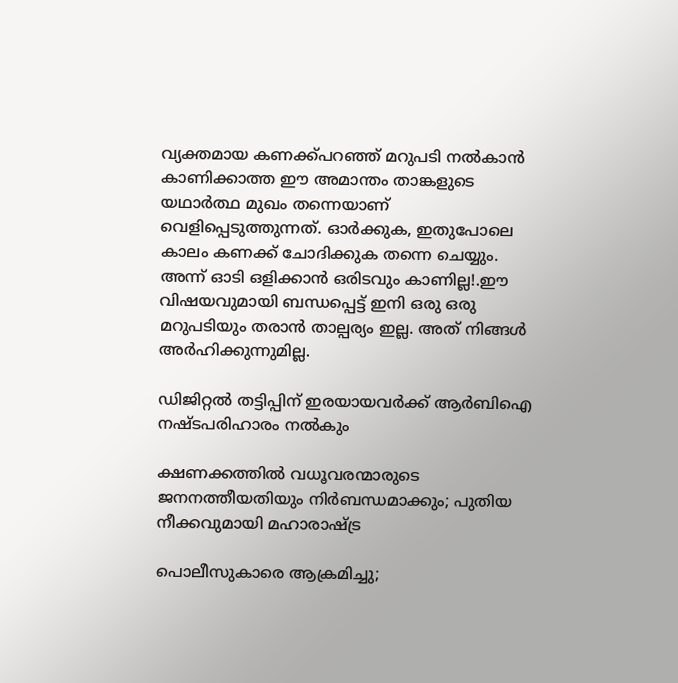വ്യക്തമായ കണക്ക്പറഞ്ഞ് മറുപടി നൽകാൻ കാണിക്കാത്ത ഈ അമാന്തം താങ്കളുടെ യഥാർത്ഥ മുഖം തന്നെയാണ് വെളിപ്പെടുത്തുന്നത്. ഓർക്കുക, ഇതുപോലെ കാലം കണക്ക് ചോദിക്കുക തന്നെ ചെയ്യും. അന്ന് ഓടി ഒളിക്കാൻ ഒരിടവും കാണില്ല!.ഈ വിഷയവുമായി ബന്ധപ്പെട്ട് ഇനി ഒരു ഒരു മറുപടിയും തരാൻ താല്പര്യം ഇല്ല. അത് നിങ്ങൾ അർഹിക്കുന്നുമില്ല.

ഡിജിറ്റൽ തട്ടിപ്പിന് ഇരയായവർക്ക് ആർബിഐ നഷ്ടപരിഹാരം നൽകും

ക്ഷണക്കത്തിൽ വധൂവരന്മാരുടെ ജനനത്തീയതിയും നിർബന്ധമാക്കും; പുതിയ നീക്കവുമായി മഹാരാഷ്‌ട്ര

പൊലീസുകാരെ ആക്രമിച്ചു;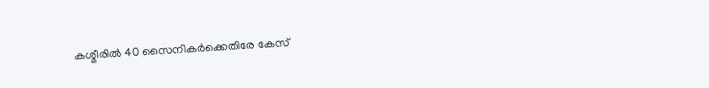കശ്മീരില്‍ 40 സൈനികര്‍ക്കെതിരേ കേസ്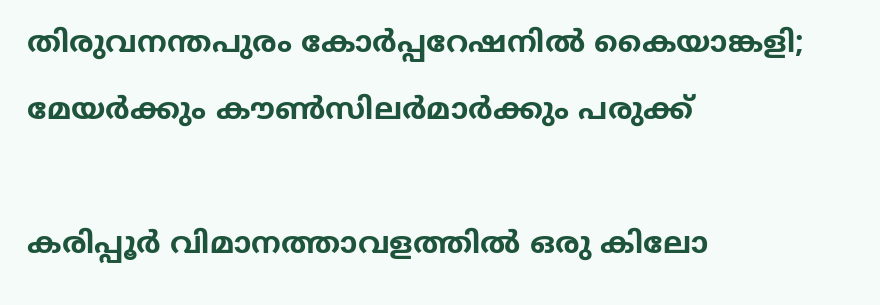തിരുവനന്തപുരം കോർപ്പറേഷനിൽ കൈയാങ്കളി; മേയർക്കും കൗൺസിലർമാർക്കും പരുക്ക്

കരിപ്പൂര്‍ വിമാനത്താവളത്തില്‍ ഒരു കിലോ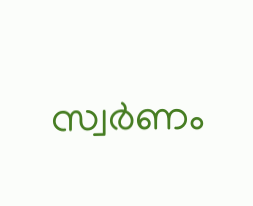സ്വര്‍ണം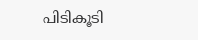പിടികൂടി